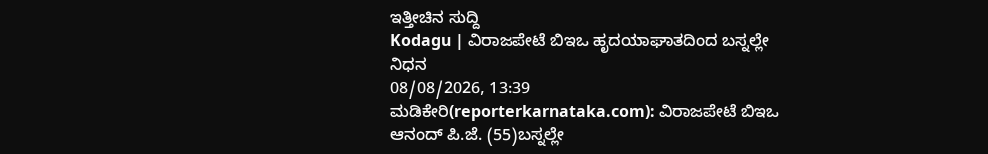ಇತ್ತೀಚಿನ ಸುದ್ದಿ
Kodagu | ವಿರಾಜಪೇಟೆ ಬಿಇಒ ಹೃದಯಾಘಾತದಿಂದ ಬಸ್ನಲ್ಲೇ ನಿಧನ
08/08/2026, 13:39
ಮಡಿಕೇರಿ(reporterkarnataka.com): ವಿರಾಜಪೇಟೆ ಬಿಇಒ ಆನಂದ್ ಪಿ.ಜೆ. (55)ಬಸ್ನಲ್ಲೇ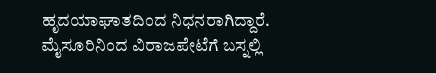ಹೃದಯಾಘಾತದಿಂದ ನಿಧನರಾಗಿದ್ದಾರೆ.
ಮೈಸೂರಿನಿಂದ ವಿರಾಜಪೇಟೆಗೆ ಬಸ್ನಲ್ಲಿ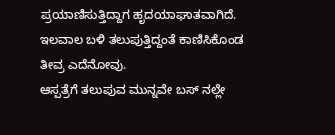ಪ್ರಯಾಣಿಸುತ್ತಿದ್ದಾಗ ಹೃದಯಾಘಾತವಾಗಿದೆ.
ಇಲವಾಲ ಬಳಿ ತಲುಪುತ್ತಿದ್ದಂತೆ ಕಾಣಿಸಿಕೊಂಡ ತೀವ್ರ ಎದೆನೋವು.
ಆಸ್ಪತ್ರೆಗೆ ತಲುಪುವ ಮುನ್ನವೇ ಬಸ್ ನಲ್ಲೇ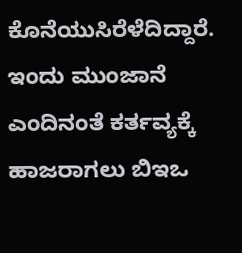ಕೊನೆಯುಸಿರೆಳೆದಿದ್ದಾರೆ.
ಇಂದು ಮುಂಜಾನೆ ಎಂದಿನಂತೆ ಕರ್ತವ್ಯಕ್ಕೆ ಹಾಜರಾಗಲು ಬಿಇಒ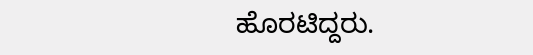ಹೊರಟಿದ್ದರು.